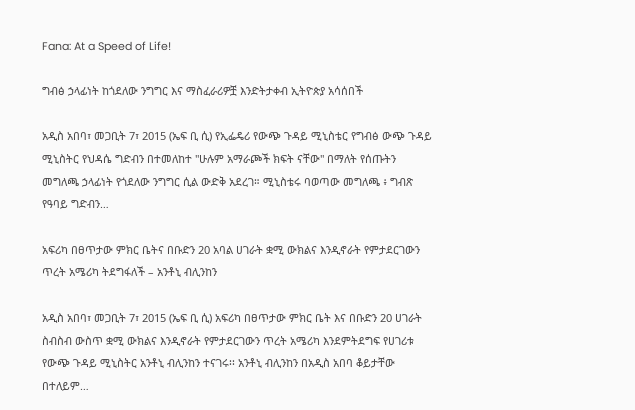Fana: At a Speed of Life!

ግብፅ ኃላፊነት ከጎደለው ንግግር እና ማስፈራሪዎቿ እንድትታቀብ ኢትዮጵያ አሳሰበች

አዲስ አበባ፣ መጋቢት 7፣ 2015 (ኤፍ ቢ ሲ) የኢፌዴሪ የውጭ ጉዳይ ሚኒስቴር የግብፅ ውጭ ጉዳይ ሚኒስትር የህዳሴ ግድብን በተመለከተ "ሁሉም አማራጮች ክፍት ናቸው" በማለት የሰጡትን መግለጫ ኃላፊነት የጎደለው ንግግር ሲል ውድቅ አደረገ። ሚኒስቴሩ ባወጣው መግለጫ ፥ ግብጽ የዓባይ ግድብን…

አፍሪካ በፀጥታው ምክር ቤትና በቡድን 20 አባል ሀገራት ቋሚ ውክልና እንዲኖራት የምታደርገውን ጥረት አሜሪካ ትደግፋለች – አንቶኒ ብሊንከን

አዲስ አበባ፣ መጋቢት 7፣ 2015 (ኤፍ ቢ ሲ) አፍሪካ በፀጥታው ምክር ቤት እና በቡድን 20 ሀገራት ስብስብ ውስጥ ቋሚ ውክልና እንዲኖራት የምታደርገውን ጥረት አሜሪካ እንደምትደግፍ የሀገሪቱ የውጭ ጉዳይ ሚኒስትር አንቶኒ ብሊንከን ተናገሩ፡፡ አንቶኒ ብሊንከን በአዲስ አበባ ቆይታቸው በተለይም…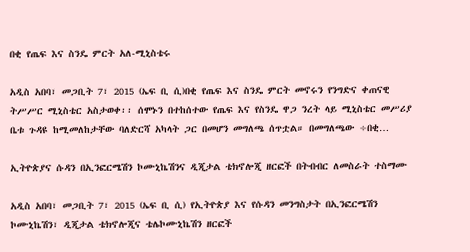በቂ የጤፍ እና ስንዴ ምርት አለ-ሚኒስቴሩ

አዲስ አበባ፣ መጋቢት 7፣ 2015 (ኤፍ ቢ ሲ)በቂ የጤፍ እና ስንዴ ምርት መኖሩን የንግድና ቀጠናዊ ትሥሥር ሚኒስቴር አስታወቀ፡፡ ሰሞኑን በተከሰተው የጤፍ እና የስንዴ ዋጋ ንረት ላይ ሚኒስቴር መሥሪያ ቤቱ ጉዳዩ ከሚመለከታቸው ባለድርሻ አካላት ጋር በመሆን መግለጫ ሰጥቷል። በመግለጫው ÷በቂ…

ኢትዮጵያና ሱዳን በኢንፎርሜሽን ኮሙኒኬሽንና ዲጂታል ቴክኖሎጂ ዘርፎች በትብብር ለመስራት ተስማሙ

አዲስ አበባ፣ መጋቢት 7፣ 2015 (ኤፍ ቢ ሲ) የኢትዮጵያ እና የሱዳን መንግስታት በኢንፎርሜሽን ኮሙኒኬሽን፣ ዲጂታል ቴክኖሎጂና ቴሌኮሙኒኬሽን ዘርፎች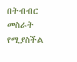በትብብር መስራት የሚያስችል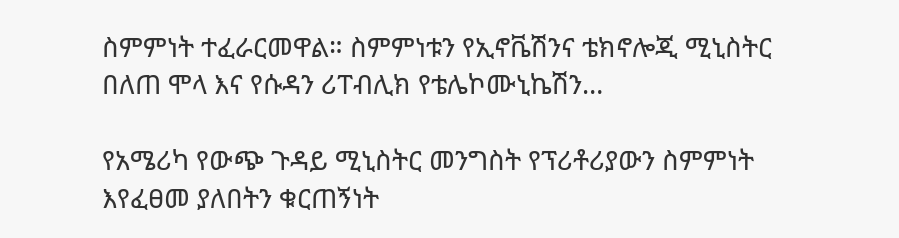ስምምነት ተፈራርመዋል። ስምምነቱን የኢኖቬሽንና ቴክኖሎጂ ሚኒስትር በለጠ ሞላ እና የሱዳን ሪፐብሊክ የቴሌኮሙኒኬሽን…

የአሜሪካ የውጭ ጉዳይ ሚኒስትር መንግስት የፕሪቶሪያውን ስምምነት እየፈፀመ ያለበትን ቁርጠኝነት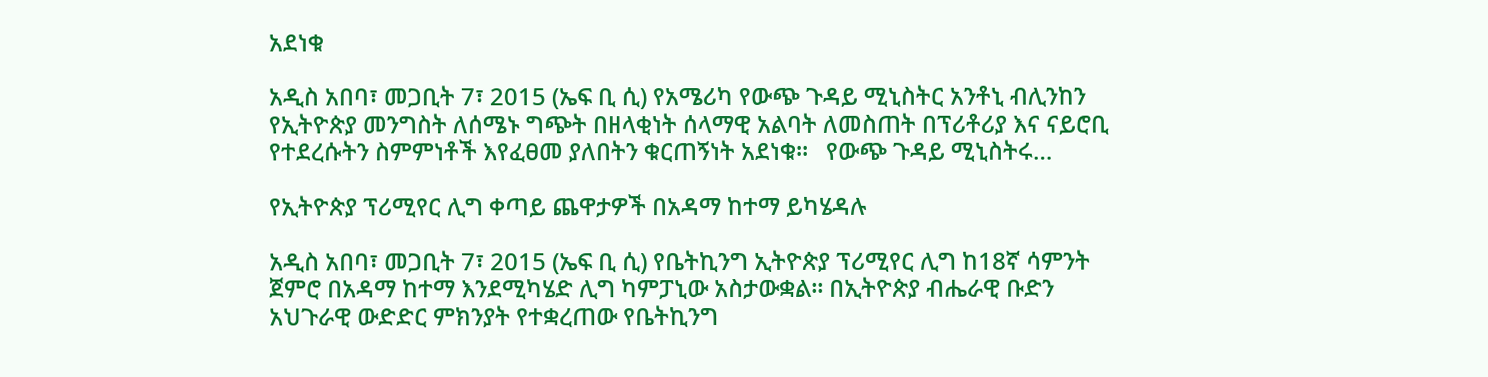አደነቁ

አዲስ አበባ፣ መጋቢት 7፣ 2015 (ኤፍ ቢ ሲ) የአሜሪካ የውጭ ጉዳይ ሚኒስትር አንቶኒ ብሊንከን የኢትዮጵያ መንግስት ለሰሜኑ ግጭት በዘላቂነት ሰላማዊ አልባት ለመስጠት በፕሪቶሪያ እና ናይሮቢ የተደረሱትን ስምምነቶች እየፈፀመ ያለበትን ቁርጠኝነት አደነቁ።   የውጭ ጉዳይ ሚኒስትሩ…

የኢትዮጵያ ፕሪሚየር ሊግ ቀጣይ ጨዋታዎች በአዳማ ከተማ ይካሄዳሉ

አዲስ አበባ፣ መጋቢት 7፣ 2015 (ኤፍ ቢ ሲ) የቤትኪንግ ኢትዮጵያ ፕሪሚየር ሊግ ከ18ኛ ሳምንት ጀምሮ በአዳማ ከተማ እንደሚካሄድ ሊግ ካምፓኒው አስታውቋል፡፡ በኢትዮጵያ ብሔራዊ ቡድን አህጉራዊ ውድድር ምክንያት የተቋረጠው የቤትኪንግ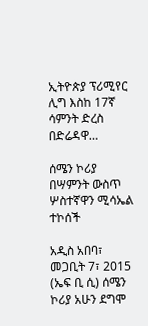ኢትዮጵያ ፕሪሚየር ሊግ እስከ 17ኛ ሳምንት ድረስ በድሬዳዋ…

ሰሜን ኮሪያ በሣምንት ውስጥ ሦስተኛዋን ሚሳኤል ተኮሰች

አዲስ አበባ፣ መጋቢት 7፣ 2015 (ኤፍ ቢ ሲ) ሰሜን ኮሪያ አሁን ደግሞ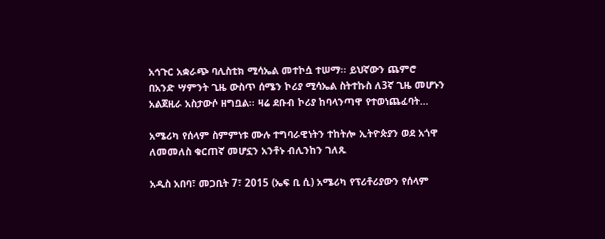አኅጉር አቋራጭ ባሊስቲክ ሚሳኤል መተኮሷ ተሠማ፡፡ ይህኛውን ጨምሮ በአንድ ሣምንት ጊዜ ውስጥ ሰሜን ኮሪያ ሚሳኤል ስትተኩስ ለ3ኛ ጊዜ መሆኑን አልጀዚራ አስታውሶ ዘግቧል፡፡ ዛሬ ደቡብ ኮሪያ ከባላንጣዋ የተወነጨፈባት…

አሜሪካ የሰላም ስምምነቱ ሙሉ ተግባራዊነትን ተከትሎ ኢትዮጵያን ወደ አጎዋ ለመመለስ ቁርጠኛ መሆኗን አንቶኑ ብሊንከን ገለጹ

አዲስ አበባ፣ መጋቢት 7፣ 2015 (ኤፍ ቢ ሲ) አሜሪካ የፕሪቶሪያውን የሰላም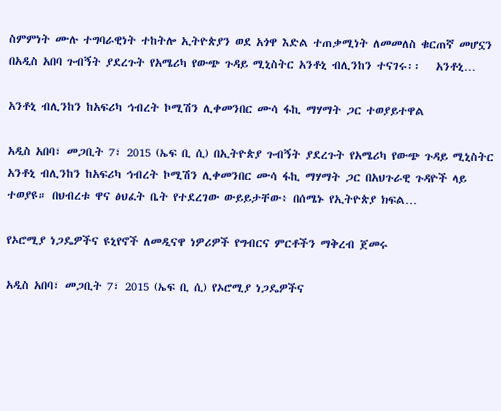ስምምነት ሙሉ ተግባራዊነት ተከትሎ ኢትዮጵያን ወደ አጎዋ እድል ተጠቃሚነት ለመመለስ ቁርጠኛ መሆኗን በአዲስ አበባ ጉብኝት ያደረጉት የአሜሪካ የውጭ ጉዳይ ሚኒስትር አንቶኒ ብሊንከን ተናገሩ፡፡   አንቶኒ…

አንቶኒ ብሊንከን ከአፍሪካ ኅብረት ኮሚሽን ሊቀመንበር ሙሳ ፋኪ ማሃማት ጋር ተወያይተዋል

አዲስ አበባ፣ መጋቢት 7፣ 2015 (ኤፍ ቢ ሲ) በኢትዮጵያ ጉብኝት ያደረጉት የአሜሪካ የውጭ ጉዳይ ሚኒስትር አንቶኒ ብሊንከን ከአፍሪካ ኅብረት ኮሚሽን ሊቀመንበር ሙሳ ፋኪ ማሃማት ጋር በአህጉራዊ ጉዳዮች ላይ ተወያዩ። በህብረቱ ዋና ፅህፈት ቤት የተደረገው ውይይታቸው፥ በሰሜኑ የኢትዮጵያ ክፍል…

የኦሮሚያ ነጋዴዎችና ዩኒየኖች ለመዲናዋ ነዎሪዎች የግብርና ምርቶችን ማቅረብ ጀመሩ

አዲስ አበባ፣ መጋቢት 7፣ 2015 (ኤፍ ቢ ሲ) የኦሮሚያ ነጋዴዎችና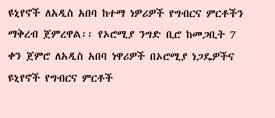ዩኒየኖች ለአዲስ አበባ ከተማ ነዎሪዎች የግብርና ምርቶችን ማቅረብ ጀምረዋል፡፡ የኦሮሚያ ንግድ ቢሮ ከመጋቢት 7 ቀን ጀምሮ ለአዲስ አበባ ነዋሪዎች በኦሮሚያ ነጋዴዎችና ዩኒየኖች የግብርና ምርቶች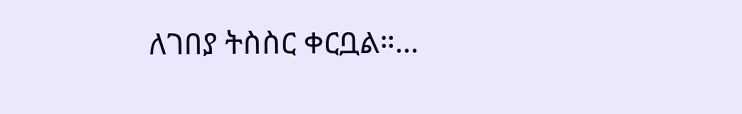ለገበያ ትስስር ቀርቧል።…